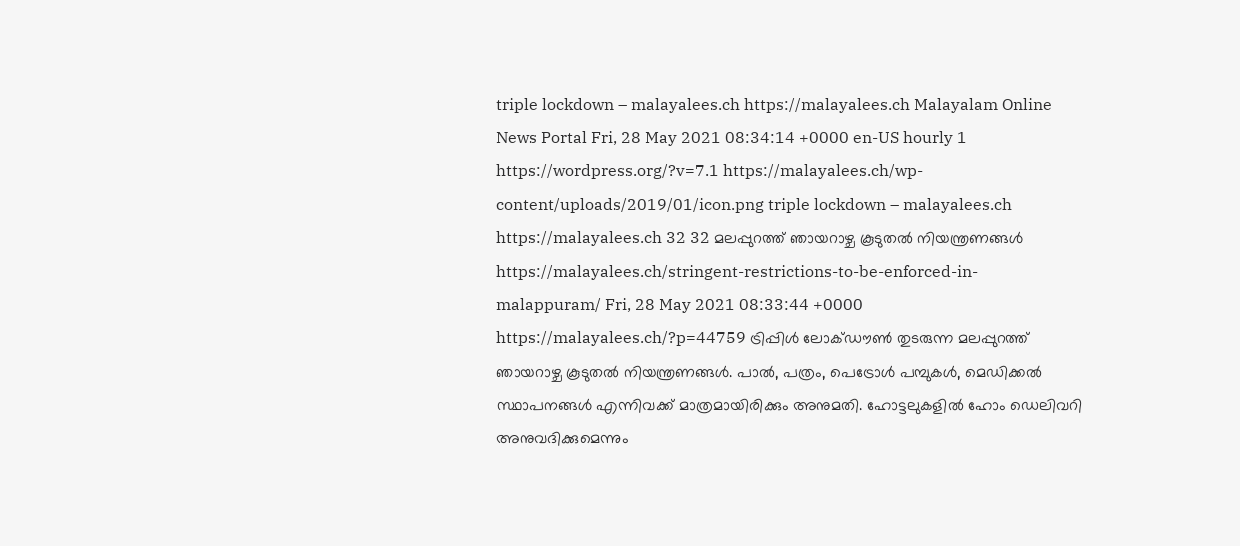triple lockdown – malayalees.ch https://malayalees.ch Malayalam Online News Portal Fri, 28 May 2021 08:34:14 +0000 en-US hourly 1 https://wordpress.org/?v=7.1 https://malayalees.ch/wp-content/uploads/2019/01/icon.png triple lockdown – malayalees.ch https://malayalees.ch 32 32 മലപ്പുറത്ത് ഞായറാഴ്ച കൂടുതല്‍ നിയന്ത്രണങ്ങള്‍ https://malayalees.ch/stringent-restrictions-to-be-enforced-in-malappuram/ Fri, 28 May 2021 08:33:44 +0000 https://malayalees.ch/?p=44759 ട്രിപ്പിൾ ലോക്ഡൗൺ തുടരുന്ന മലപ്പുറത്ത് ഞായറാഴ്ച കൂടുതൽ നിയന്ത്രണങ്ങൾ. പാൽ, പത്രം, പെട്രോൾ പമ്പുകൾ, മെഡിക്കൽ സ്ഥാപനങ്ങൾ എന്നിവക്ക് മാത്രമായിരിക്കും അനുമതി. ഹോട്ടലുകളിൽ ഹോം ഡെലിവറി അനുവദിക്കുമെന്നും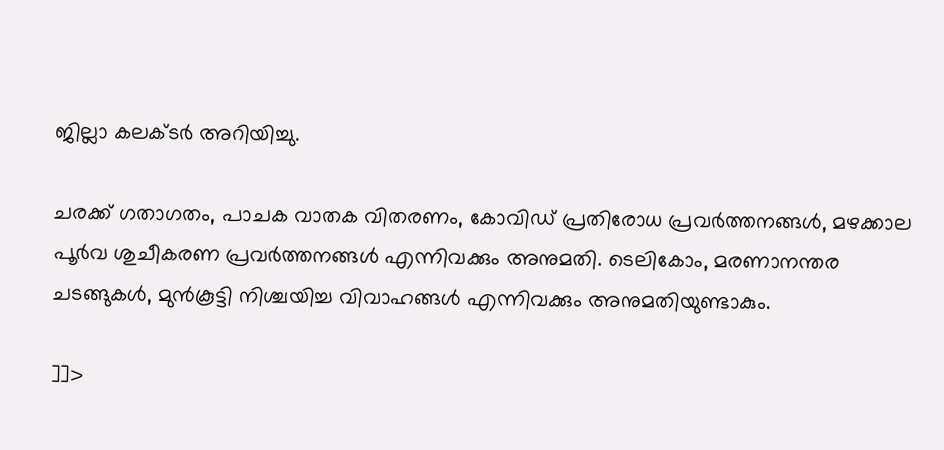ജില്ലാ കലക്ടർ അറിയിച്ചു.

ചരക്ക് ഗതാഗതം, പാചക വാതക വിതരണം, കോവിഡ് പ്രതിരോധ പ്രവർത്തനങ്ങൾ, മഴക്കാല പൂര്‍വ ശുചീകരണ പ്രവര്‍ത്തനങ്ങള്‍ എന്നിവക്കും അനുമതി. ടെലികോം, മരണാനന്തര ചടങ്ങുകൾ, മുൻകൂട്ടി നിശ്ചയിച്ച വിവാഹങ്ങൾ എന്നിവക്കും അനുമതിയുണ്ടാകും.

]]>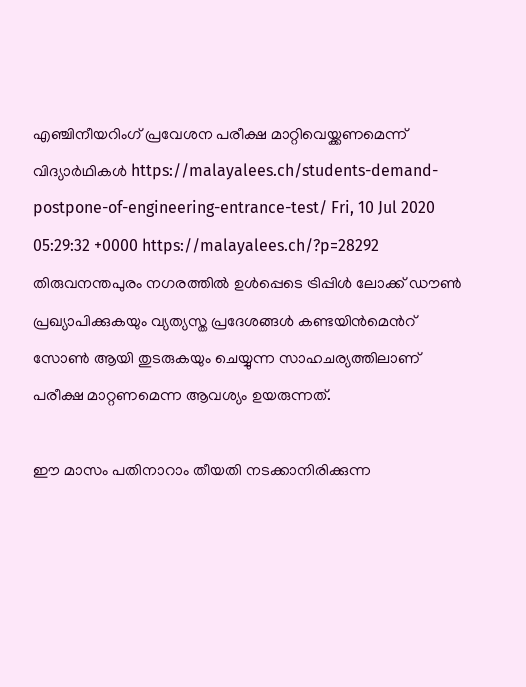എഞ്ചിനീയറിംഗ് പ്രവേശന പരീക്ഷ മാറ്റിവെയ്ക്കണമെന്ന് വിദ്യാര്‍ഥികള്‍ https://malayalees.ch/students-demand-postpone-of-engineering-entrance-test/ Fri, 10 Jul 2020 05:29:32 +0000 https://malayalees.ch/?p=28292 തിരുവനന്തപുരം നഗരത്തിൽ ഉൾപ്പെടെ ട്രിപ്പിൾ ലോക്ക് ഡൗൺ പ്രഖ്യാപിക്കുകയും വ്യത്യസ്ത പ്രദേശങ്ങൾ കണ്ടയിൻമെൻറ് സോൺ ആയി തുടരുകയും ചെയ്യുന്ന സാഹചര്യത്തിലാണ് പരീക്ഷ മാറ്റണമെന്ന ആവശ്യം ഉയരുന്നത്.

ഈ മാസം പതിനാറാം തീയതി നടക്കാനിരിക്കുന്ന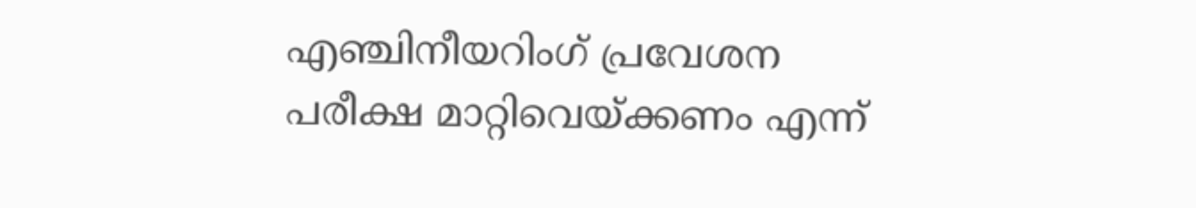എഞ്ചിനീയറിംഗ് പ്രവേശന പരീക്ഷ മാറ്റിവെയ്ക്കണം എന്ന്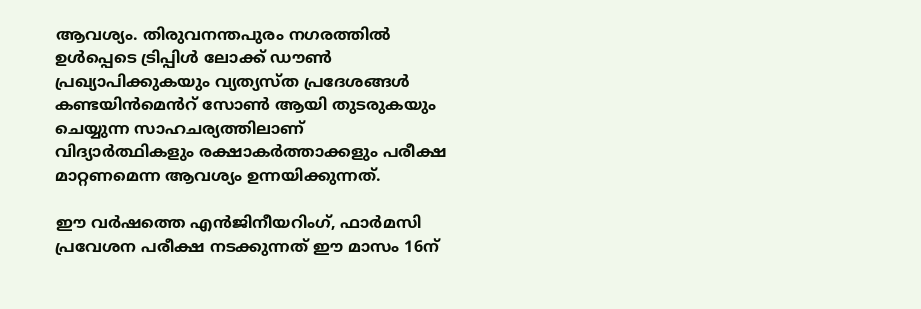ആവശ്യം. തിരുവനന്തപുരം നഗരത്തിൽ ഉൾപ്പെടെ ട്രിപ്പിൾ ലോക്ക് ഡൗൺ പ്രഖ്യാപിക്കുകയും വ്യത്യസ്ത പ്രദേശങ്ങൾ കണ്ടയിൻമെൻറ് സോൺ ആയി തുടരുകയും ചെയ്യുന്ന സാഹചര്യത്തിലാണ് വിദ്യാർത്ഥികളും രക്ഷാകർത്താക്കളും പരീക്ഷ മാറ്റണമെന്ന ആവശ്യം ഉന്നയിക്കുന്നത്.

ഈ വർഷത്തെ എൻജിനീയറിംഗ്, ഫാർമസി പ്രവേശന പരീക്ഷ നടക്കുന്നത് ഈ മാസം 16ന്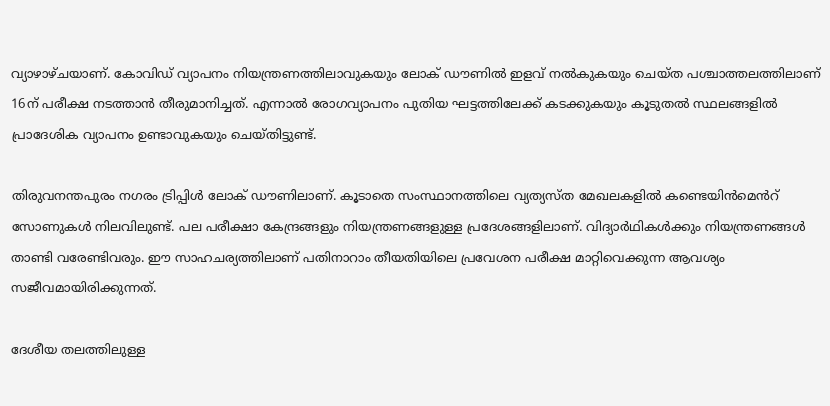വ്യാഴാഴ്ചയാണ്. കോവിഡ് വ്യാപനം നിയന്ത്രണത്തിലാവുകയും ലോക് ഡൗണിൽ ഇളവ് നൽകുകയും ചെയ്ത പശ്ചാത്തലത്തിലാണ് 16ന് പരീക്ഷ നടത്താൻ തീരുമാനിച്ചത്. എന്നാൽ രോഗവ്യാപനം പുതിയ ഘട്ടത്തിലേക്ക് കടക്കുകയും കൂടുതൽ സ്ഥലങ്ങളിൽ പ്രാദേശിക വ്യാപനം ഉണ്ടാവുകയും ചെയ്തിട്ടുണ്ട്.

തിരുവനന്തപുരം നഗരം ട്രിപ്പിൾ ലോക് ഡൗണിലാണ്. കൂടാതെ സംസ്ഥാനത്തിലെ വ്യത്യസ്ത മേഖലകളിൽ കണ്ടെയിന്‍മെൻറ് സോണുകൾ നിലവിലുണ്ട്. പല പരീക്ഷാ കേന്ദ്രങ്ങളും നിയന്ത്രണങ്ങളുള്ള പ്രദേശങ്ങളിലാണ്. വിദ്യാർഥികൾക്കും നിയന്ത്രണങ്ങൾ താണ്ടി വരേണ്ടിവരും. ഈ സാഹചര്യത്തിലാണ് പതിനാറാം തീയതിയിലെ പ്രവേശന പരീക്ഷ മാറ്റിവെക്കുന്ന ആവശ്യം സജീവമായിരിക്കുന്നത്.

ദേശീയ തലത്തിലുള്ള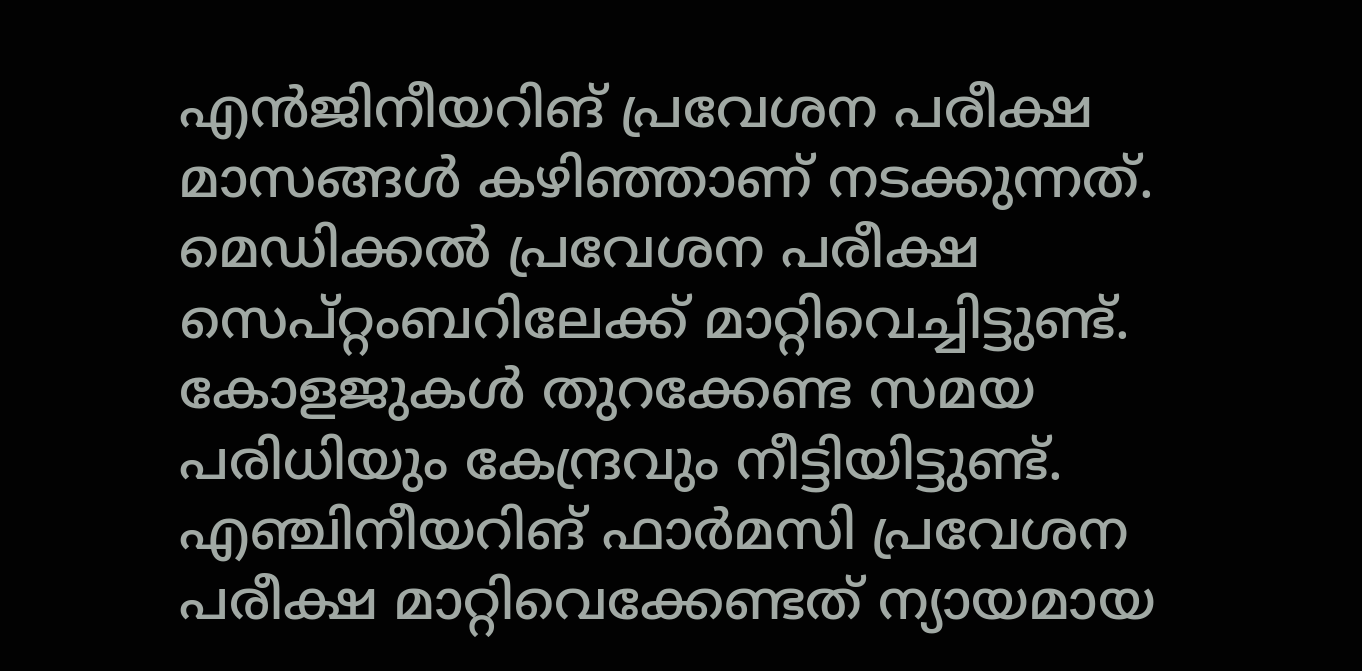എൻജിനീയറിങ് പ്രവേശന പരീക്ഷ മാസങ്ങൾ കഴിഞ്ഞാണ് നടക്കുന്നത്. മെഡിക്കൽ പ്രവേശന പരീക്ഷ സെപ്റ്റംബറിലേക്ക് മാറ്റിവെച്ചിട്ടുണ്ട്. കോളജുകൾ തുറക്കേണ്ട സമയ പരിധിയും കേന്ദ്രവും നീട്ടിയിട്ടുണ്ട്. എഞ്ചിനീയറിങ് ഫാർമസി പ്രവേശന പരീക്ഷ മാറ്റിവെക്കേണ്ടത് ന്യായമായ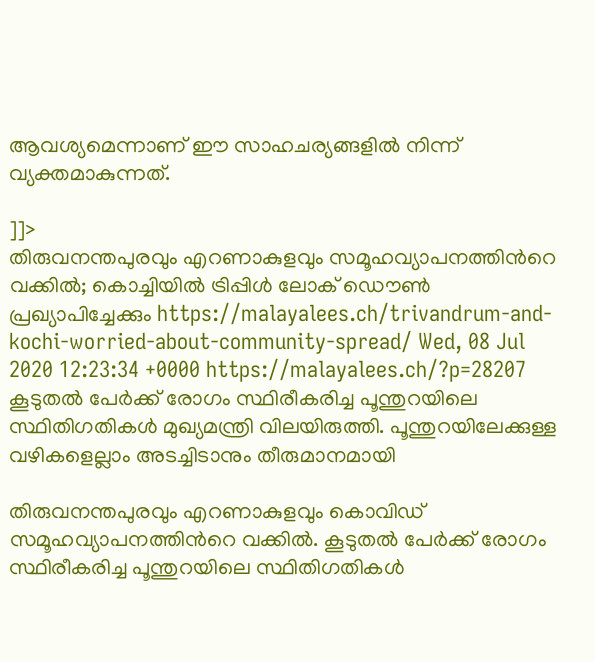ആവശ്യമെന്നാണ് ഈ സാഹചര്യങ്ങളില്‍ നിന്ന് വ്യക്തമാകുന്നത്.

]]>
തിരുവനന്തപുരവും എറണാകുളവും സമൂഹവ്യാപനത്തിന്‍റെ വക്കില്‍; കൊച്ചിയില്‍ ട്രിപ്പിള്‍ ലോക് ഡൌണ്‍ പ്രഖ്യാപിച്ചേക്കും https://malayalees.ch/trivandrum-and-kochi-worried-about-community-spread/ Wed, 08 Jul 2020 12:23:34 +0000 https://malayalees.ch/?p=28207 കൂടുതല്‍ പേര്‍ക്ക് രോഗം സ്ഥിരീകരിച്ച പൂന്തുറയിലെ സ്ഥിതിഗതികള്‍ മുഖ്യമന്ത്രി വിലയിരുത്തി. പൂന്തുറയിലേക്കുള്ള വഴികളെല്ലാം അടച്ചിടാനും തീരുമാനമായി

തിരുവനന്തപുരവും എറണാകുളവും കൊവിഡ് സമൂഹവ്യാപനത്തിന്‍റെ വക്കില്‍. കൂടുതല്‍ പേര്‍ക്ക് രോഗം സ്ഥിരീകരിച്ച പൂന്തുറയിലെ സ്ഥിതിഗതികള്‍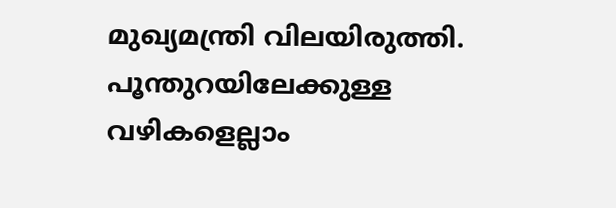മുഖ്യമന്ത്രി വിലയിരുത്തി. പൂന്തുറയിലേക്കുള്ള വഴികളെല്ലാം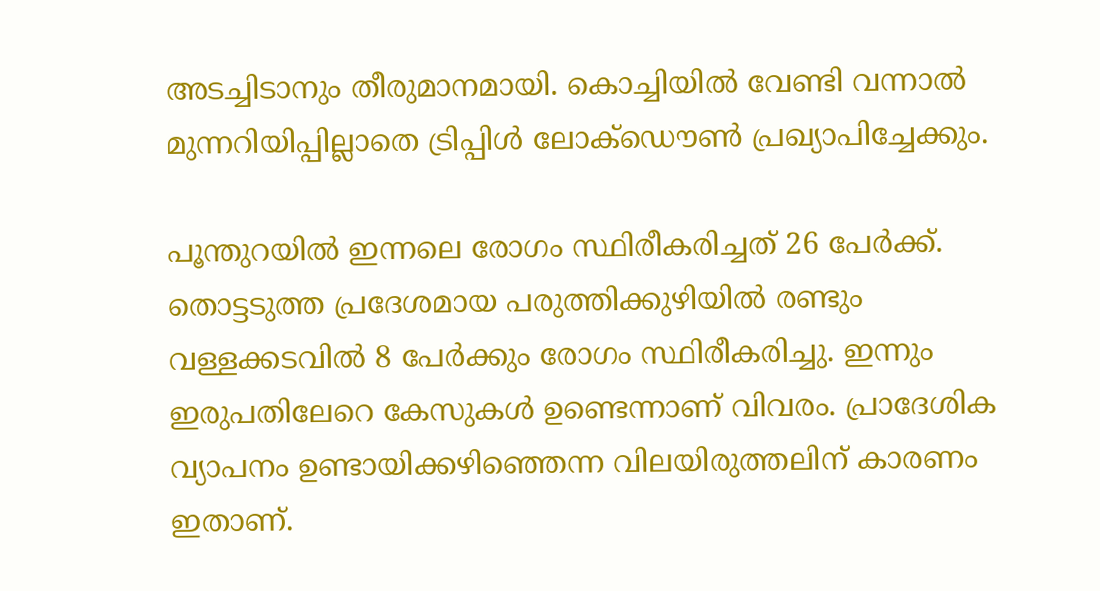അടച്ചിടാനും തീരുമാനമായി. കൊച്ചിയില്‍ വേണ്ടി വന്നാല്‍ മുന്നറിയിപ്പില്ലാതെ ട്രിപ്പിള്‍ ലോക്ഡൌണ്‍ പ്രഖ്യാപിച്ചേക്കും.

പൂന്തുറയില്‍ ഇന്നലെ രോഗം സ്ഥിരീകരിച്ചത് 26 പേര്‍ക്ക്. തൊട്ടടുത്ത പ്രദേശമായ പരുത്തിക്കുഴിയില്‍ രണ്ടും വള്ളക്കടവില്‍ 8 പേര്‍ക്കും രോഗം സ്ഥിരീകരിച്ചു. ഇന്നും ഇരുപതിലേറെ കേസുകള്‍ ഉണ്ടെന്നാണ് വിവരം. പ്രാദേശിക വ്യാപനം ഉണ്ടായിക്കഴിഞ്ഞെന്ന വിലയിരുത്തലിന് കാരണം ഇതാണ്.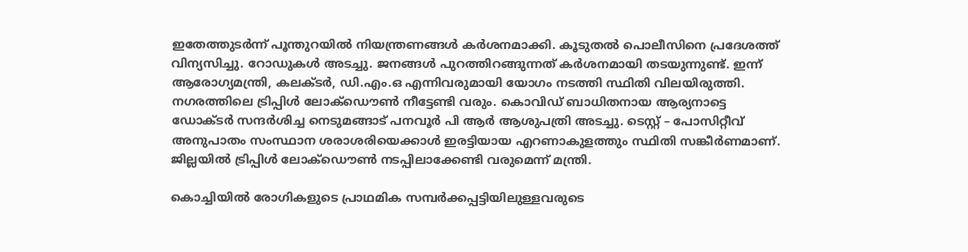ഇതേത്തുടര്‍ന്ന് പൂന്തുറയില്‍ നിയന്ത്രണങ്ങള്‍ കര്‍ശനമാക്കി. കൂടുതല്‍ പൊലീസിനെ പ്രദേശത്ത് വിന്യസിച്ചു. റോഡുകള്‍ അടച്ചു. ജനങ്ങള്‍ പുറത്തിറങ്ങുന്നത് കര്‍ശനമായി തടയുന്നുണ്ട്. ഇന്ന് ആരോഗ്യമന്ത്രി, കലക്ടര്‍, ഡി.എം.ഒ എന്നിവരുമായി യോഗം നടത്തി സ്ഥിതി വിലയിരുത്തി. നഗരത്തിലെ ട്രിപ്പിള്‍ ലോക്ഡൌണ്‍ നീട്ടേണ്ടി വരും. കൊവിഡ് ബാധിതനായ ആര്യനാട്ടെ ഡോക്ടര്‍ സന്ദര്‍ശിച്ച നെടുമങ്ങാട് പനവൂര്‍ പി ആര്‍ ആശുപത്രി അടച്ചു. ടെസ്റ്റ് – പോസിറ്റീവ് അനുപാതം സംസ്ഥാന ശരാശരിയെക്കാള്‍ ഇരട്ടിയായ എറണാകുളത്തും സ്ഥിതി സങ്കീര്‍ണമാണ്. ജില്ലയില്‍ ട്രിപ്പിള്‍ ലോക്ഡൌണ്‍ നടപ്പിലാക്കേണ്ടി വരുമെന്ന് മന്ത്രി.

കൊച്ചിയില്‍ രോഗികളുടെ പ്രാഥമിക സമ്പര്‍ക്കപ്പട്ടിയിലുള്ളവരുടെ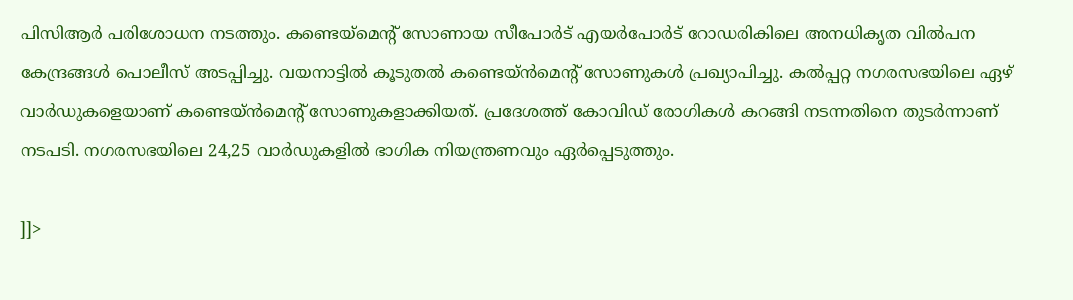പിസിആര്‍ പരിശോധന നടത്തും. കണ്ടെയ്മെന്‍റ് സോണായ സീപോർട് എയർപോർട് റോഡരികിലെ അനധികൃത വില്‍പന കേന്ദ്രങ്ങൾ പൊലീസ് അടപ്പിച്ചു. വയനാട്ടില്‍ കൂടുതല്‍ കണ്ടെയ്ന്‍മെന്‍റ് സോണുകള്‍ പ്രഖ്യാപിച്ചു. കല്‍പ്പറ്റ നഗരസഭയിലെ ഏഴ് വാര്‍ഡുകളെയാണ് കണ്ടെയ്ന്‍മെന്‍റ് സോണുകളാക്കിയത്. പ്രദേശത്ത് കോവിഡ് രോഗികൾ കറങ്ങി നടന്നതിനെ തുടർന്നാണ് നടപടി. നഗരസഭയിലെ 24,25 വാര്‍ഡുകളിൽ ഭാഗിക നിയന്ത്രണവും ഏര്‍പ്പെടുത്തും.

]]>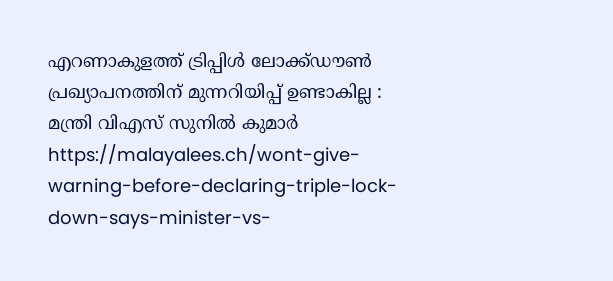എറണാകുളത്ത് ട്രിപ്പിൾ ലോക്ക്ഡൗൺ പ്രഖ്യാപനത്തിന് മുന്നറിയിപ്പ് ഉണ്ടാകില്ല : മന്ത്രി വിഎസ് സുനിൽ കുമാർ https://malayalees.ch/wont-give-warning-before-declaring-triple-lock-down-says-minister-vs-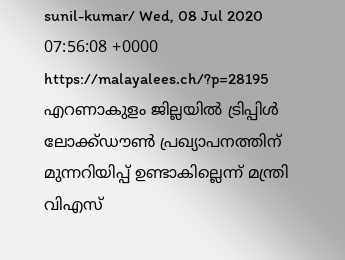sunil-kumar/ Wed, 08 Jul 2020 07:56:08 +0000 https://malayalees.ch/?p=28195 എറണാകുളം ജില്ലയിൽ ട്രിപ്പിൾ ലോക്ക്ഡൗൺ പ്രഖ്യാപനത്തിന് മുന്നറിയിപ്പ് ഉണ്ടാകില്ലെന്ന് മന്ത്രി വിഎസ്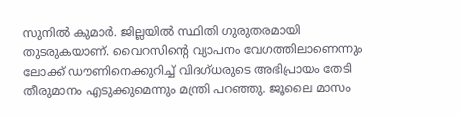സുനിൽ കുമാർ. ജില്ലയിൽ സ്ഥിതി ഗുരുതരമായി തുടരുകയാണ്. വൈറസിന്റെ വ്യാപനം വേഗത്തിലാണെന്നും ലോക്ക് ഡൗണിനെക്കുറിച്ച് വിദഗ്ധരുടെ അഭിപ്രായം തേടി തീരുമാനം എടുക്കുമെന്നും മന്ത്രി പറഞ്ഞു. ജൂലൈ മാസം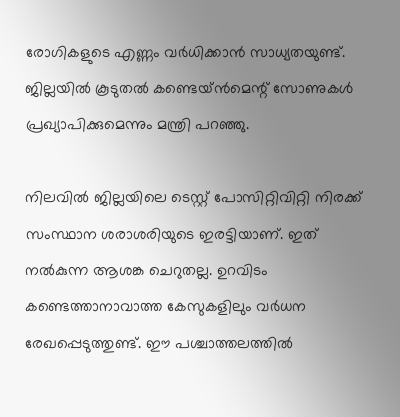രോഗികളുടെ എണ്ണം വർധിക്കാൻ സാധ്യതയുണ്ട്. ജില്ലയിൽ കൂടുതൽ കണ്ടെയ്ൻമെന്റ് സോണുകൾ പ്രഖ്യാപിക്കുമെന്നും മന്ത്രി പറഞ്ഞു.

നിലവിൽ ജില്ലയിലെ ടെസ്റ്റ് പോസിറ്റിവിറ്റി നിരക്ക് സംസ്ഥാന ശരാശരിയുടെ ഇരട്ടിയാണ്. ഇത് നൽകുന്ന ആശങ്ക ചെറുതല്ല. ഉറവിടം കണ്ടെത്താനാവാത്ത കേസുകളിലും വർധന രേഖപ്പെടുത്തുണ്ട്. ഈ പശ്ചാത്തലത്തിൽ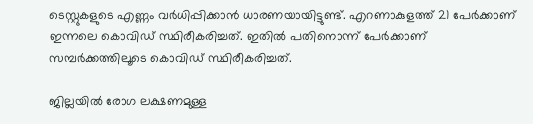ടെസ്റ്റുകളുടെ എണ്ണം വർധിപ്പിക്കാൻ ധാരണയായിട്ടുണ്ട്. എറണാകുളത്ത് 21 പേർക്കാണ് ഇന്നലെ കൊവിഡ് സ്ഥിരീകരിച്ചത്. ഇതിൽ പതിനൊന്ന് പേർക്കാണ് സമ്പർക്കത്തിലൂടെ കൊവിഡ് സ്ഥിരീകരിച്ചത്.

ജില്ലയിൽ രോഗ ലക്ഷണമുള്ള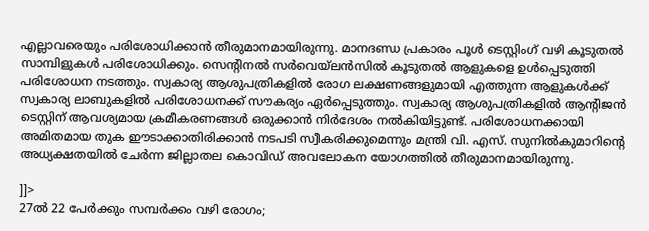എല്ലാവരെയും പരിശോധിക്കാൻ തീരുമാനമായിരുന്നു. മാനദണ്ഡ പ്രകാരം പൂൾ ടെസ്റ്റിംഗ് വഴി കൂടുതൽ സാമ്പിളുകൾ പരിശോധിക്കും. സെന്റിനൽ സർവെയ്‌ലൻസിൽ കൂടുതൽ ആളുകളെ ഉൾപ്പെടുത്തി പരിശോധന നടത്തും. സ്വകാര്യ ആശുപത്രികളിൽ രോഗ ലക്ഷണങ്ങളുമായി എത്തുന്ന ആളുകൾക്ക് സ്വകാര്യ ലാബുകളിൽ പരിശോധനക്ക് സൗകര്യം ഏർപ്പെടുത്തും. സ്വകാര്യ ആശുപത്രികളിൽ ആന്റിജൻ ടെസ്റ്റിന് ആവശ്യമായ ക്രമീകരണങ്ങൾ ഒരുക്കാൻ നിർദേശം നൽകിയിട്ടുണ്ട്. പരിശോധനക്കായി അമിതമായ തുക ഈടാക്കാതിരിക്കാൻ നടപടി സ്വീകരിക്കുമെന്നും മന്ത്രി വി. എസ്. സുനിൽകുമാറിന്റെ അധ്യക്ഷതയിൽ ചേർന്ന ജില്ലാതല കൊവിഡ് അവലോകന യോഗത്തിൽ തീരുമാനമായിരുന്നു.

]]>
27ല്‍ 22 പേര്‍ക്കും സമ്പര്‍ക്കം വഴി രോഗം;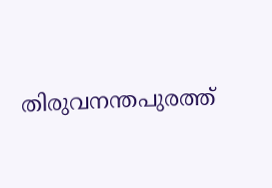തിരുവനന്തപുരത്ത്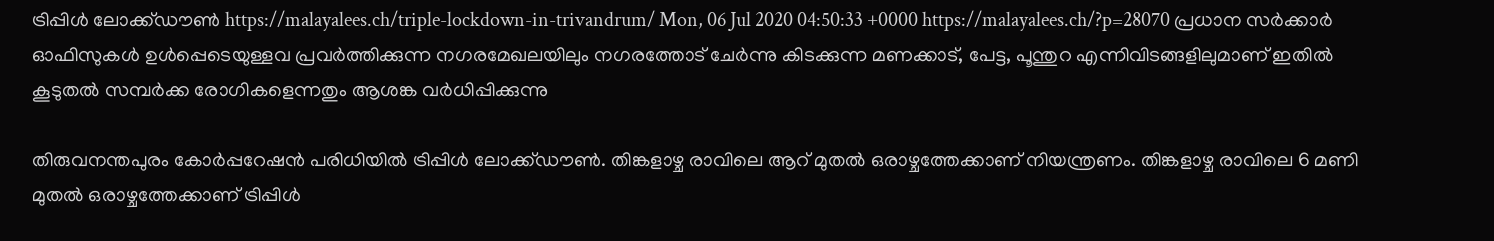ട്രിപ്പിള്‍ ലോക്ക്ഡൗണ്‍ https://malayalees.ch/triple-lockdown-in-trivandrum/ Mon, 06 Jul 2020 04:50:33 +0000 https://malayalees.ch/?p=28070 പ്രധാന സർക്കാർ ഓഫിസുകൾ ഉൾപ്പെടെയുള്ളവ പ്രവർത്തിക്കുന്ന നഗരമേഖലയിലും നഗരത്തോട് ചേർന്നു കിടക്കുന്ന മണക്കാട്, പേട്ട, പൂന്തുറ എന്നിവിടങ്ങളിലുമാണ് ഇതിൽ കൂടുതൽ സമ്പർക്ക രോഗികളെന്നതും ആശങ്ക വർധിപ്പിക്കുന്നു

തിരുവനന്തപുരം കോർപ്പറേഷൻ പരിധിയിൽ‌ ട്രിപ്പിൾ ലോക്ക്ഡൗൺ. തിങ്കളാഴ്ച രാവിലെ ആറ് മുതൽ ഒരാഴ്ചത്തേക്കാണ് നിയന്ത്രണം. തിങ്കളാഴ്ച രാവിലെ 6 മണി മുതല്‍ ഒരാഴ്ചത്തേക്കാണ് ട്രിപ്പിള്‍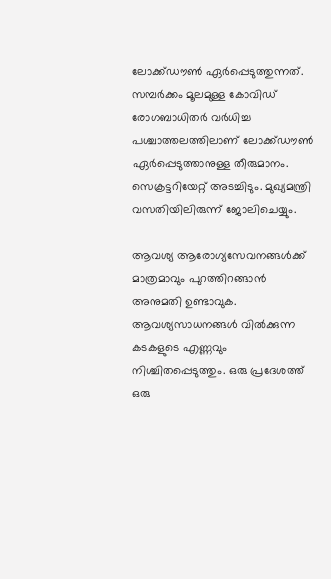ലോക്ക്ഡൗണ്‍ ഏര്‍പ്പെടുത്തുന്നത്. സമ്പര്‍ക്കം മൂലമുള്ള കോവിഡ് രോഗബാധിതര്‍ വര്‍ധിച്ച പശ്ചാത്തലത്തിലാണ് ലോക്ക്ഡൗണ്‍ ഏര്‍പ്പെടുത്താനുള്ള തീരുമാനം. സെക്രട്ടറിയേറ്റ് അടച്ചിടും. മുഖ്യമന്ത്രി വസതിയിലിരുന്ന് ജോലിചെയ്യും.

ആവശ്യ ആരോഗ്യസേവനങ്ങള്‍ക്ക് മാത്രമാവും പുറത്തിറങ്ങാന്‍ അനുമതി ഉണ്ടാവുക. ആവശ്യസാധനങ്ങള്‍ വില്‍ക്കുന്ന കടകളുടെ എണ്ണവും നിശ്ചിതപ്പെടുത്തും. ഒരു പ്രദേശത്ത് ഒരു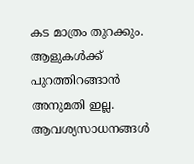കട മാത്രം തുറക്കും. ആളുകള്‍ക്ക് പുറത്തിറങ്ങാന്‍ അനുമതി ഇല്ല. ആവശ്യസാധനങ്ങള്‍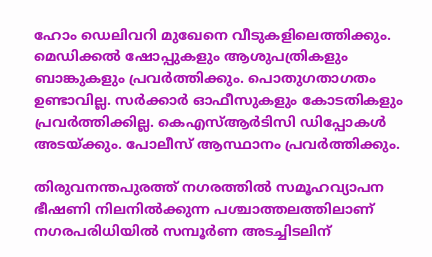ഹോം ഡെലിവറി മുഖേനെ വീടുകളിലെത്തിക്കും. മെഡിക്കല്‍ ഷോപ്പുകളും ആശുപത്രികളും ബാങ്കുകളും പ്രവര്‍ത്തിക്കും. പൊതുഗതാഗതം ഉണ്ടാവില്ല. സര്‍ക്കാര്‍ ഓഫീസുകളും കോടതികളും പ്രവര്‍ത്തിക്കില്ല. കെഎസ്ആര്‍ടിസി ഡിപ്പോകള്‍ അടയ്ക്കും. പോലീസ് ആസ്ഥാനം പ്രവര്‍ത്തിക്കും.

തിരുവനന്തപുരത്ത് നഗരത്തില്‍ സമൂഹവ്യാപന ഭീഷണി നിലനില്‍ക്കുന്ന പശ്ചാത്തലത്തിലാണ് നഗരപരിധിയില്‍ സമ്പൂര്‍ണ അടച്ചിടലിന്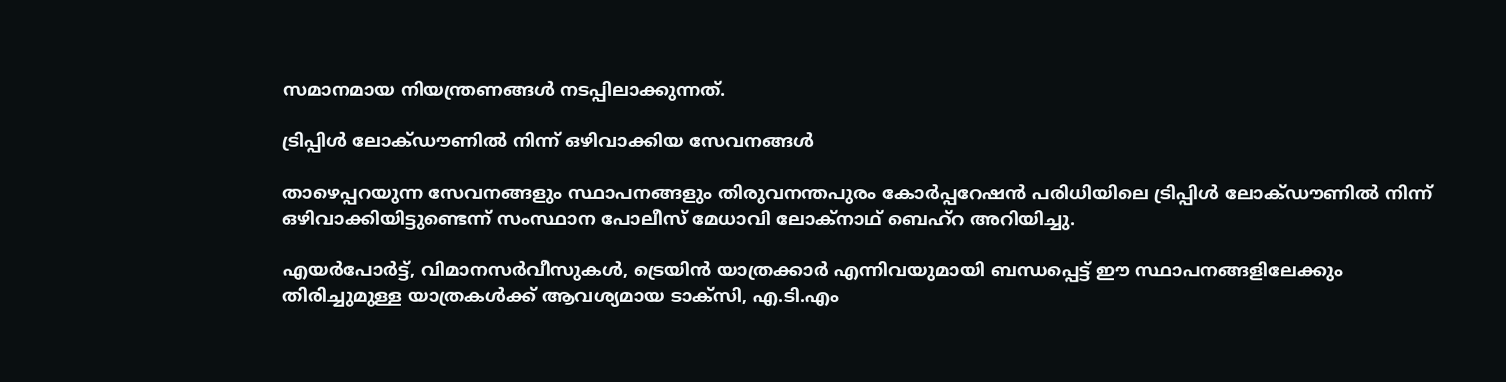സമാനമായ നിയന്ത്രണങ്ങള്‍ നടപ്പിലാക്കുന്നത്.

ട്രിപ്പിള്‍ ലോക്ഡൗണില്‍ നിന്ന് ഒഴിവാക്കിയ സേവനങ്ങള്‍

താഴെപ്പറയുന്ന സേവനങ്ങളും സ്ഥാപനങ്ങളും തിരുവനന്തപുരം കോർപ്പറേഷൻ പരിധിയിലെ ട്രിപ്പിള്‍ ലോക്ഡൗണിൽ നിന്ന് ഒഴിവാക്കിയിട്ടുണ്ടെന്ന് സംസ്ഥാന പോലീസ് മേധാവി ലോക്നാഥ് ബെഹ്റ അറിയിച്ചു.

എയര്‍പോര്‍ട്ട്, വിമാനസര്‍വീസുകള്‍, ട്രെയിന്‍ യാത്രക്കാര്‍ എന്നിവയുമായി ബന്ധപ്പെട്ട് ഈ സ്ഥാപനങ്ങളിലേക്കും തിരിച്ചുമുള്ള യാത്രകള്‍ക്ക് ആവശ്യമായ ടാക്സി, എ.ടി.എം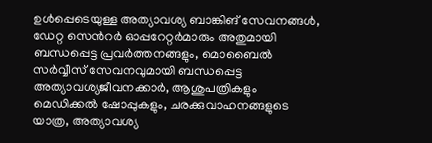ഉള്‍പ്പെടെയുള്ള അത്യാവശ്യ ബാങ്കിങ് സേവനങ്ങള്‍, ഡേറ്റ സെന്‍റര്‍ ഓപ്പറേറ്റര്‍മാരും അതുമായി ബന്ധപ്പെട്ട പ്രവര്‍ത്തനങ്ങളും, മൊബൈല്‍ സര്‍വ്വീസ് സേവനവുമായി ബന്ധപ്പെട്ട അത്യാവശ്യജീവനക്കാര്‍, ആശുപത്രികളും മെഡിക്കല്‍ ഷോപ്പുകളും, ചരക്കുവാഹനങ്ങളുടെ യാത്ര, അത്യാവശ്യ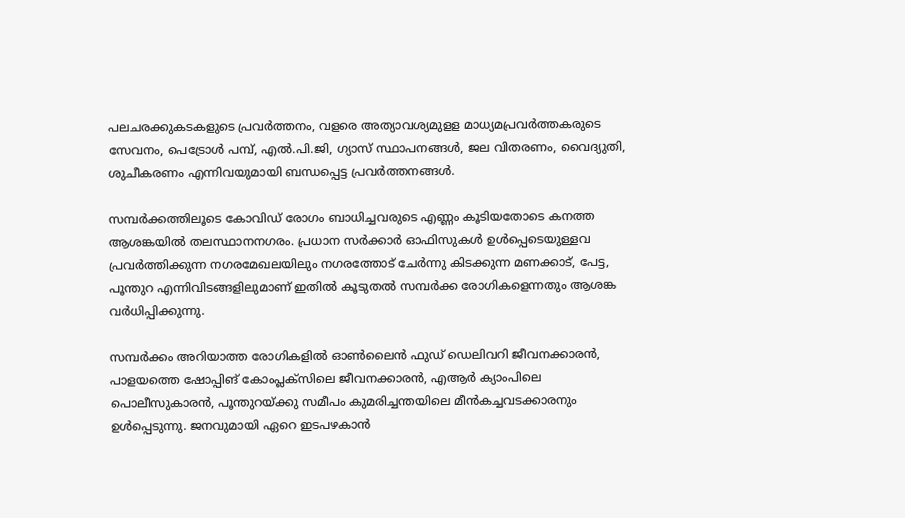പലചരക്കുകടകളുടെ പ്രവര്‍ത്തനം, വളരെ അത്യാവശ്യമുളള മാധ്യമപ്രവര്‍ത്തകരുടെ സേവനം, പെട്രോള്‍ പമ്പ്, എല്‍.പി.ജി, ഗ്യാസ് സ്ഥാപനങ്ങള്‍, ജല വിതരണം, വൈദ്യുതി, ശുചീകരണം എന്നിവയുമായി ബന്ധപ്പെട്ട പ്രവര്‍ത്തനങ്ങള്‍.

സമ്പർക്കത്തിലൂടെ കോവിഡ് രോഗം ബാധിച്ചവരുടെ എണ്ണം കൂടിയതോടെ കനത്ത ആശങ്കയിൽ തലസ്ഥാനനഗരം. പ്രധാന സർക്കാർ ഓഫിസുകൾ ഉൾപ്പെടെയുള്ളവ പ്രവർത്തിക്കുന്ന നഗരമേഖലയിലും നഗരത്തോട് ചേർന്നു കിടക്കുന്ന മണക്കാട്, പേട്ട, പൂന്തുറ എന്നിവിടങ്ങളിലുമാണ് ഇതിൽ കൂടുതൽ സമ്പർക്ക രോഗികളെന്നതും ആശങ്ക വർധിപ്പിക്കുന്നു.

സമ്പർക്കം അറിയാത്ത രോഗികളിൽ ഓൺലൈൻ ഫുഡ് ഡെലിവറി ജീവനക്കാരൻ, പാളയത്തെ ഷോപ്പിങ് കോംപ്ലക്സിലെ ജീവനക്കാരൻ, എആർ ക്യാംപിലെ പൊലീസുകാരൻ, പൂന്തുറയ്ക്കു സമീപം കുമരിച്ചന്തയിലെ മീൻകച്ചവടക്കാരനും ഉൾപ്പെടുന്നു. ജനവുമായി ഏറെ ഇടപഴകാൻ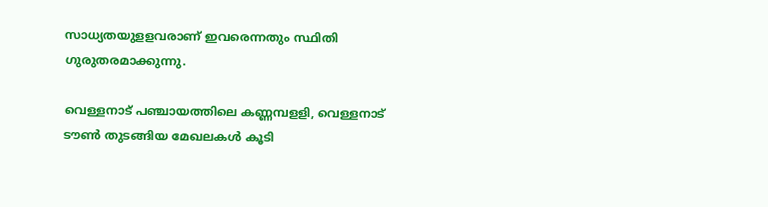സാധ്യതയുളളവരാണ് ഇവരെന്നതും സ്ഥിതി ഗുരുതരമാക്കുന്നു.

വെള്ളനാട് പഞ്ചായത്തിലെ കണ്ണമ്പളളി, വെള്ളനാട് ടൗണ്‍ തുടങ്ങിയ മേഖലകള്‍ കൂടി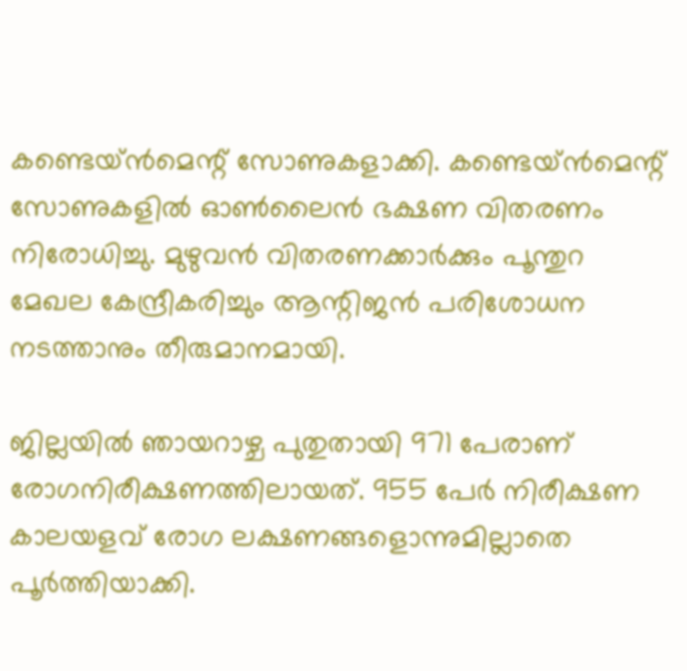കണ്ടെയ്‌ന്‍മെന്റ് സോണുകളാക്കി. കണ്ടെയ്ൻമെന്റ് സോണുകളില്‍ ഓണ്‍ലൈന്‍ ഭക്ഷണ വിതരണം നിരോധിച്ചു. മുഴുവന്‍ വിതരണക്കാര്‍ക്കും പൂന്തുറ മേഖല കേന്ദ്രീകരിച്ചും ആന്റിജന്‍ പരിശോധന നടത്താനും തീരുമാനമായി.

ജില്ലയിൽ ഞായറാഴ്ച പുതുതായി 971 പേരാണ് രോഗനിരീക്ഷണത്തിലായത്. 955 പേർ നിരീക്ഷണ കാലയളവ് രോഗ ലക്ഷണങ്ങളൊന്നുമില്ലാതെ പൂർത്തിയാക്കി.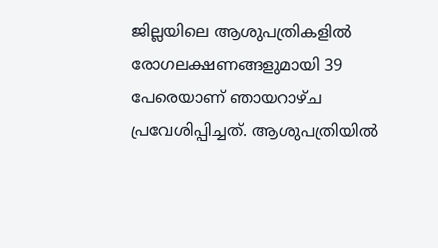ജില്ലയിലെ ആശുപത്രികളിൽ രോഗലക്ഷണങ്ങളുമായി 39 പേരെയാണ് ഞായറാഴ്ച പ്രവേശിപ്പിച്ചത്. ആശുപത്രിയിൽ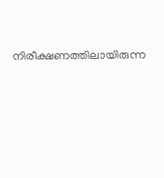നിരീക്ഷണത്തിലായിരുന്ന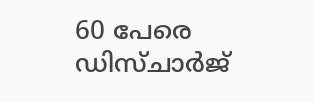60 പേരെ ഡിസ്ചാർജ്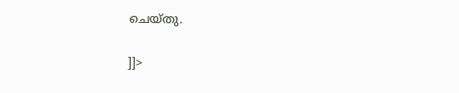ചെയ്തു.

]]>